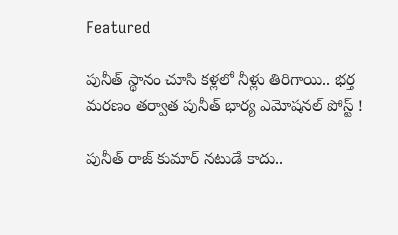Featured

పునీత్ స్థానం చూసి కళ్లలో నీళ్లు తిరిగాయి.. భర్త మరణం తర్వాత పునీత్ భార్య ఎమోషనల్ పోస్ట్ !

పునీత్ రాజ్ కుమార్ నటుడే కాదు..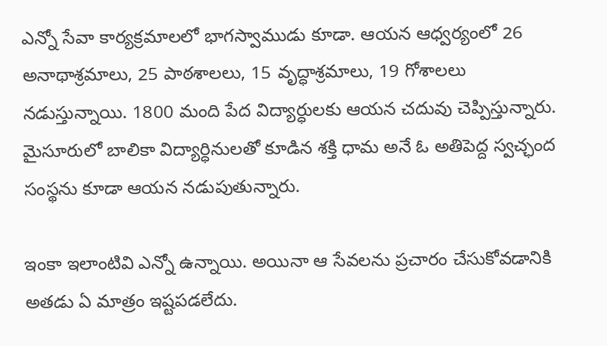ఎన్నో సేవా కార్యక్రమాలలో భాగస్వాముడు కూడా. ఆయన ఆధ్వర్యంలో 26 అనాథాశ్రమాలు, 25 పాఠశాలలు, 15 వృద్ధాశ్రమాలు, 19 గోశాలలు నడుస్తున్నాయి. 1800 మంది పేద విద్యార్ధులకు ఆయన చదువు చెప్పిస్తున్నారు. మైసూరులో బాలికా విద్యార్ధినులతో కూడిన శక్తి ధామ అనే ఓ అతిపెద్ద స్వచ్ఛంద సంస్థను కూడా ఆయన నడుపుతున్నారు.

ఇంకా ఇలాంటివి ఎన్నో ఉన్నాయి. అయినా ఆ సేవలను ప్రచారం చేసుకోవడానికి అతడు ఏ మాత్రం ఇష్టపడలేదు.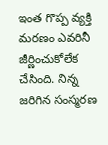ఇంత గొప్ప వ్యక్తి మరణం ఎవరినీ జీర్ణించుకోలేక చేసింది. నిన్న జరిగిన సంస్మరణ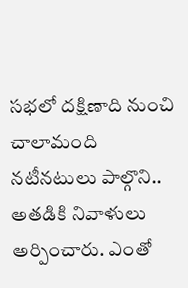సభలో దక్షిణాది నుంచి చాలామంది నటీనటులు పాల్గొని.. అతడికి నివాళులు అర్పించారు. ఎంతో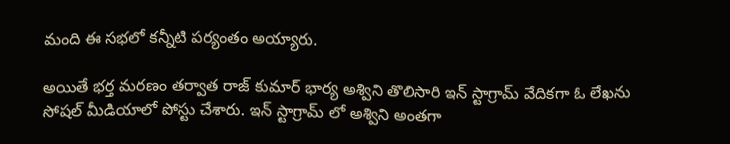మంది ఈ సభలో కన్నీటి పర్యంతం అయ్యారు.

అయితే భర్త మరణం తర్వాత రాజ్ కుమార్ భార్య అశ్విని తొలిసారి ఇన్ స్టాగ్రామ్ వేదికగా ఓ లేఖను సోషల్ మీడియాలో పోస్టు చేశారు. ఇన్ స్టాగ్రామ్ లో అశ్విని అంతగా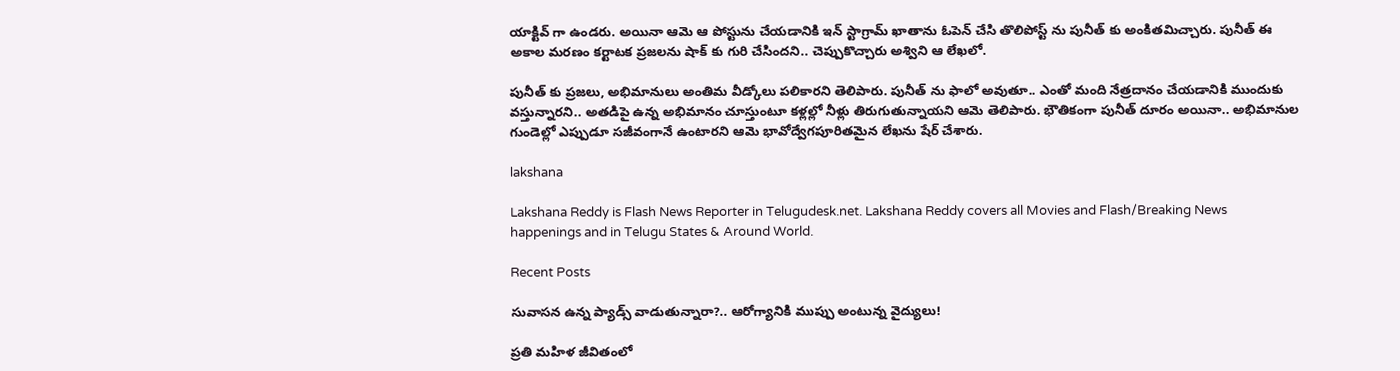యాక్టివ్ గా ఉండరు. అయినా ఆమె ఆ పోస్టును చేయడానికి ఇన్ స్టాగ్రామ్ ఖాతాను ఓపెన్ చేసి తొలిపోస్ట్ ను పునీత్ కు అంకితమిచ్చారు. పునీత్ ఈ అకాల మరణం కర్టాటక ప్రజలను షాక్ కు గురి చేసిందని.. చెప్పుకొచ్చారు అశ్విని ఆ లేఖలో.

పునీత్ కు ప్రజలు, అభిమానులు అంతిమ వీడ్కోలు పలికారని తెలిపారు. పునీత్ ను ఫాలో అవుతూ.. ఎంతో మంది నేత్రదానం చేయడానికి ముందుకు వస్తున్నారని.. అతడిపై ఉన్న అభిమానం చూస్తుంటూ కళ్లల్లో నీళ్లు తిరుగుతున్నాయని ఆమె తెలిపారు. భౌతికంగా పునీత్ దూరం అయినా.. అభిమానుల గుండెల్లో ఎప్పుడూ సజీవంగానే ఉంటారని ఆమె భావోద్వేగపూరితమైన లేఖను షేర్ చేశారు.

lakshana

Lakshana Reddy is Flash News Reporter in Telugudesk.net. Lakshana Reddy covers all Movies and Flash/Breaking News happenings and in Telugu States & Around World.

Recent Posts

సువాసన ఉన్న ప్యాడ్స్ వాడుతున్నారా?.. ఆరోగ్యానికి ముప్పు అంటున్న వైద్యులు!

ప్రతి మహిళ జీవితంలో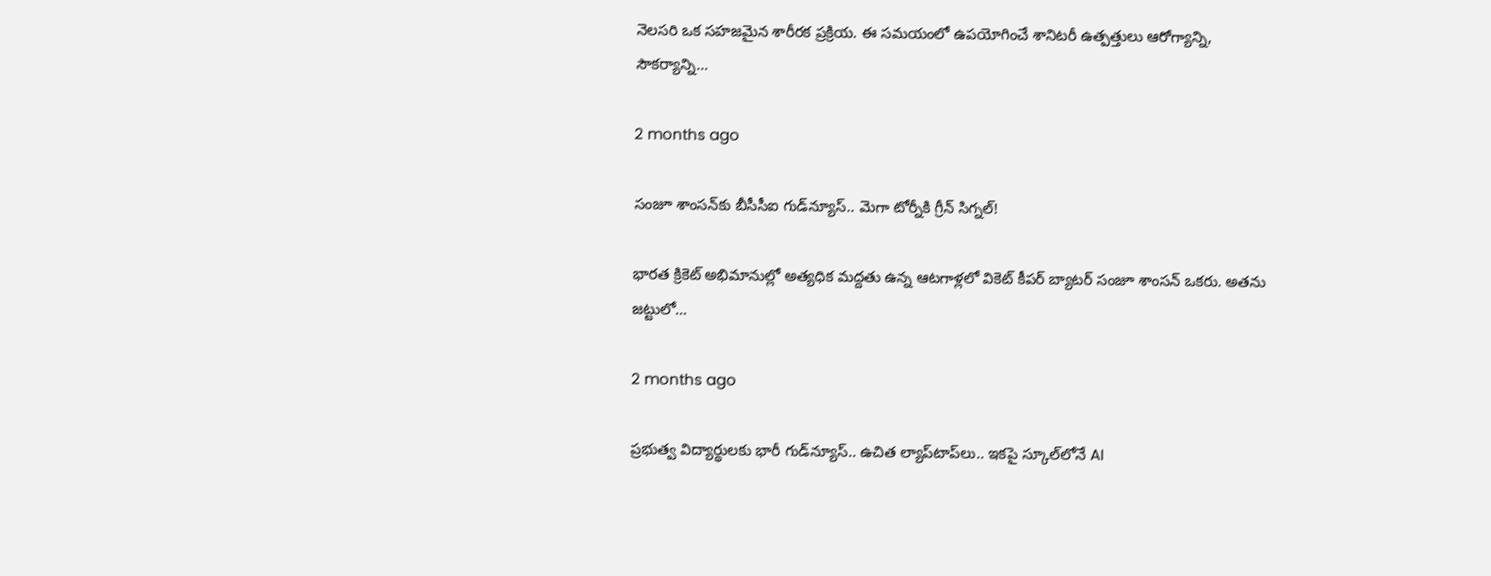నెలసరి ఒక సహజమైన శారీరక ప్రక్రియ. ఈ సమయంలో ఉపయోగించే శానిటరీ ఉత్పత్తులు ఆరోగ్యాన్ని, సౌకర్యాన్ని…

2 months ago

సంజూ శాంసన్‌కు బీసీసీఐ గుడ్‌న్యూస్.. మెగా టోర్నీకి గ్రీన్ సిగ్నల్!

భారత క్రికెట్ అభిమానుల్లో అత్యధిక మద్దతు ఉన్న ఆటగాళ్లలో వికెట్ కీపర్ బ్యాటర్ సంజూ శాంసన్ ఒకరు. అతను జట్టులో…

2 months ago

ప్రభుత్వ విద్యార్థులకు భారీ గుడ్‌న్యూస్.. ఉచిత ల్యాప్‌టాప్‌లు.. ఇకపై స్కూల్‌లోనే AI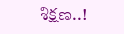శిక్షణ..!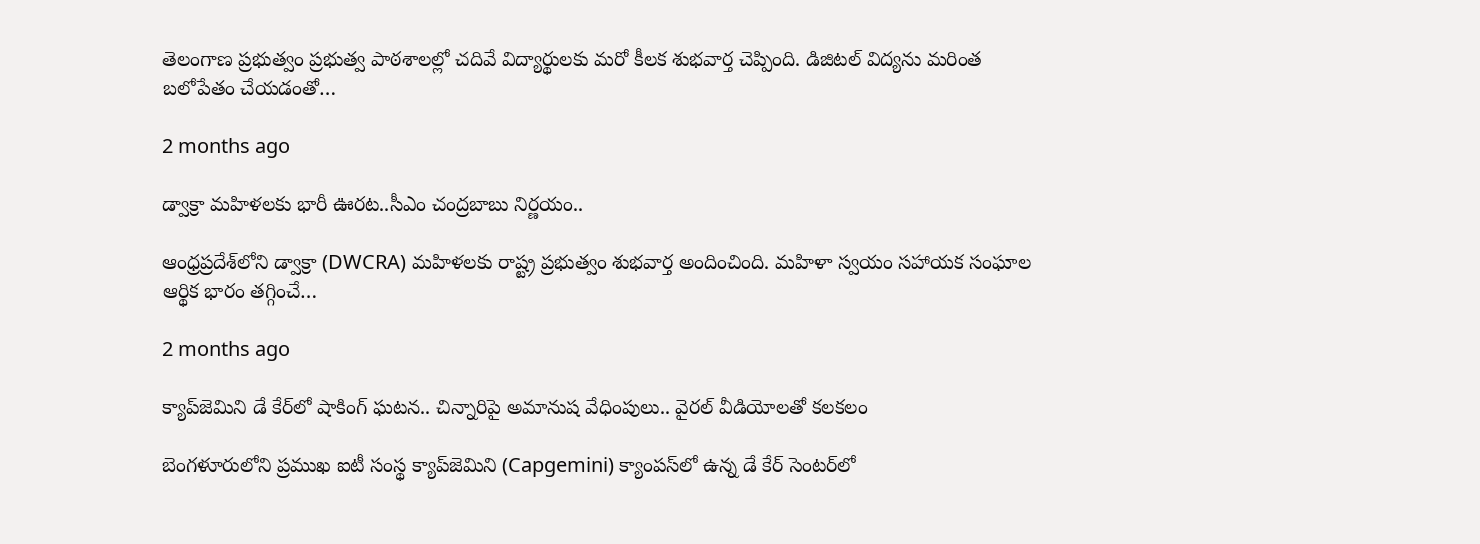తెలంగాణ ప్రభుత్వం ప్రభుత్వ పాఠశాలల్లో చదివే విద్యార్థులకు మరో కీలక శుభవార్త చెప్పింది. డిజిటల్ విద్యను మరింత బలోపేతం చేయడంతో…

2 months ago

డ్వాక్రా మహిళలకు భారీ ఊరట..సీఎం చంద్రబాబు నిర్ణయం..

ఆంధ్రప్రదేశ్‌లోని డ్వాక్రా (DWCRA) మహిళలకు రాష్ట్ర ప్రభుత్వం శుభవార్త అందించింది. మహిళా స్వయం సహాయక సంఘాల ఆర్థిక భారం తగ్గించే…

2 months ago

క్యాప్‌జెమిని డే కేర్‌లో షాకింగ్ ఘటన.. చిన్నారిపై అమానుష వేధింపులు.. వైరల్ వీడియోలతో కలకలం

బెంగళూరులోని ప్రముఖ ఐటీ సంస్థ క్యాప్‌జెమిని (Capgemini) క్యాంపస్‌లో ఉన్న డే కేర్ సెంటర్‌లో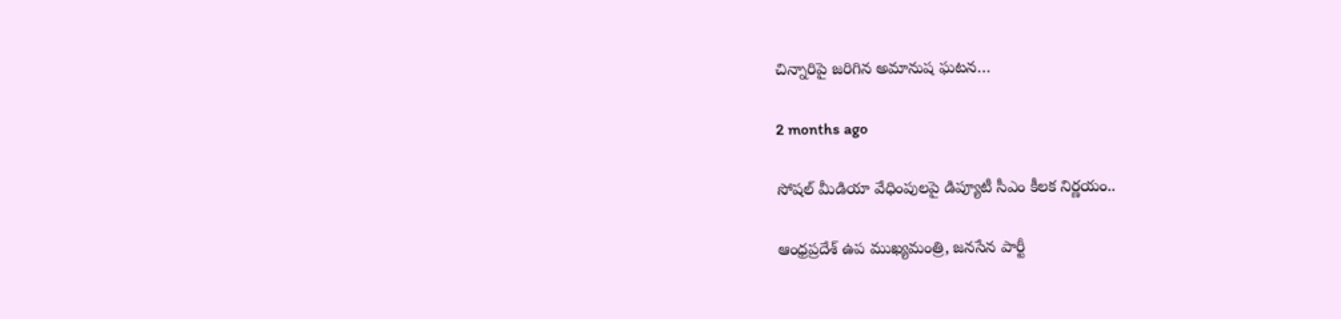చిన్నారిపై జరిగిన అమానుష ఘటన…

2 months ago

సోషల్ మీడియా వేధింపులపై డిప్యూటీ సీఎం కీలక నిర్ణయం..

ఆంధ్రప్రదేశ్ ఉప ముఖ్యమంత్రి, జనసేన పార్టీ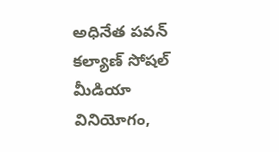అధినేత పవన్ కల్యాణ్ సోషల్ మీడియా వినియోగం,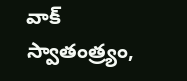వాక్ స్వాతంత్ర్యం,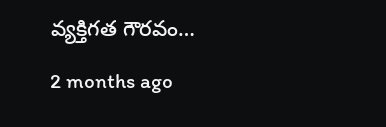వ్యక్తిగత గౌరవం…

2 months ago